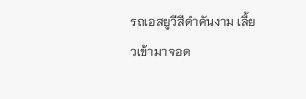รถเอสยูวีสีดำคันงาม เลี้ยวเข้ามาจอด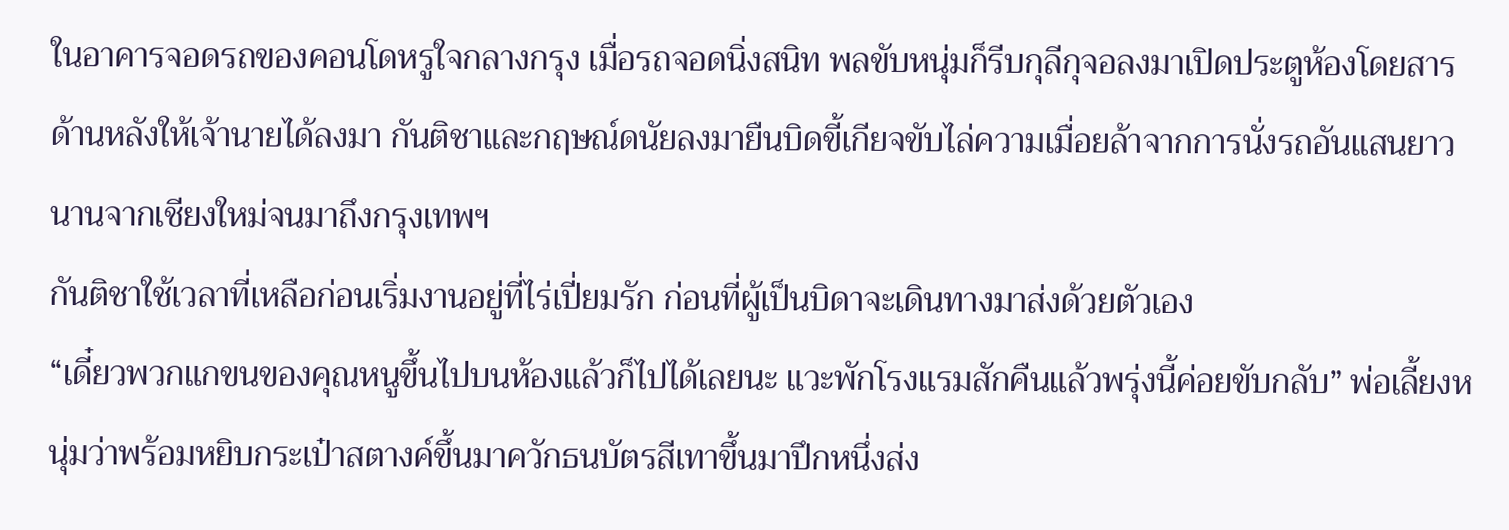ในอาคารจอดรถของคอนโดหรูใจกลางกรุง เมื่อรถจอดนิ่งสนิท พลขับหนุ่มก็รีบกุลีกุจอลงมาเปิดประตูห้องโดยสารด้านหลังให้เจ้านายได้ลงมา กันติชาและกฤษณ์ดนัยลงมายืนบิดขี้เกียจขับไล่ความเมื่อยล้าจากการนั่งรถอันแสนยาวนานจากเชียงใหม่จนมาถึงกรุงเทพฯ
กันติชาใช้เวลาที่เหลือก่อนเริ่มงานอยู่ที่ไร่เปี่ยมรัก ก่อนที่ผู้เป็นบิดาจะเดินทางมาส่งด้วยตัวเอง
“เดี๋ยวพวกแกขนของคุณหนูขึ้นไปบนห้องแล้วก็ไปได้เลยนะ แวะพักโรงแรมสักคืนแล้วพรุ่งนี้ค่อยขับกลับ” พ่อเลี้ยงหนุ่มว่าพร้อมหยิบกระเป๋าสตางค์ขึ้นมาควักธนบัตรสีเทาขึ้นมาปึกหนึ่งส่ง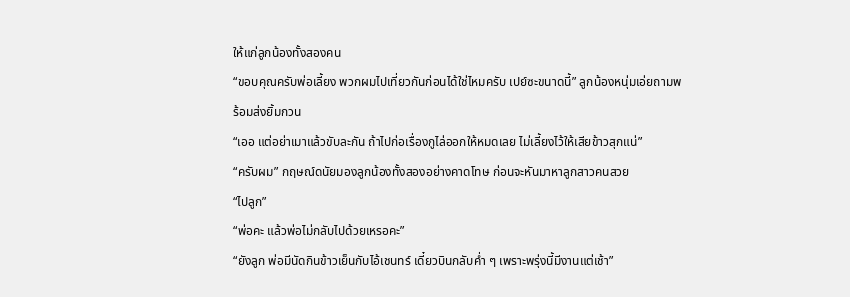ให้แก่ลูกน้องทั้งสองคน
“ขอบคุณครับพ่อเลี้ยง พวกผมไปเที่ยวกันก่อนได้ใช่ไหมครับ เปย์ซะขนาดนี้” ลูกน้องหนุ่มเอ่ยถามพร้อมส่งยิ้มกวน
“เออ แต่อย่าเมาแล้วขับละกัน ถ้าไปก่อเรื่องกูไล่ออกให้หมดเลย ไม่เลี้ยงไว้ให้เสียข้าวสุกแน่”
“ครับผม” กฤษณ์ดนัยมองลูกน้องทั้งสองอย่างคาดโทษ ก่อนจะหันมาหาลูกสาวคนสวย
“ไปลูก”
“พ่อคะ แล้วพ่อไม่กลับไปด้วยเหรอคะ”
“ยังลูก พ่อมีนัดกินข้าวเย็นกับไอ้เชนทร์ เดี๋ยวบินกลับค่ำ ๆ เพราะพรุ่งนี้มีงานแต่เช้า”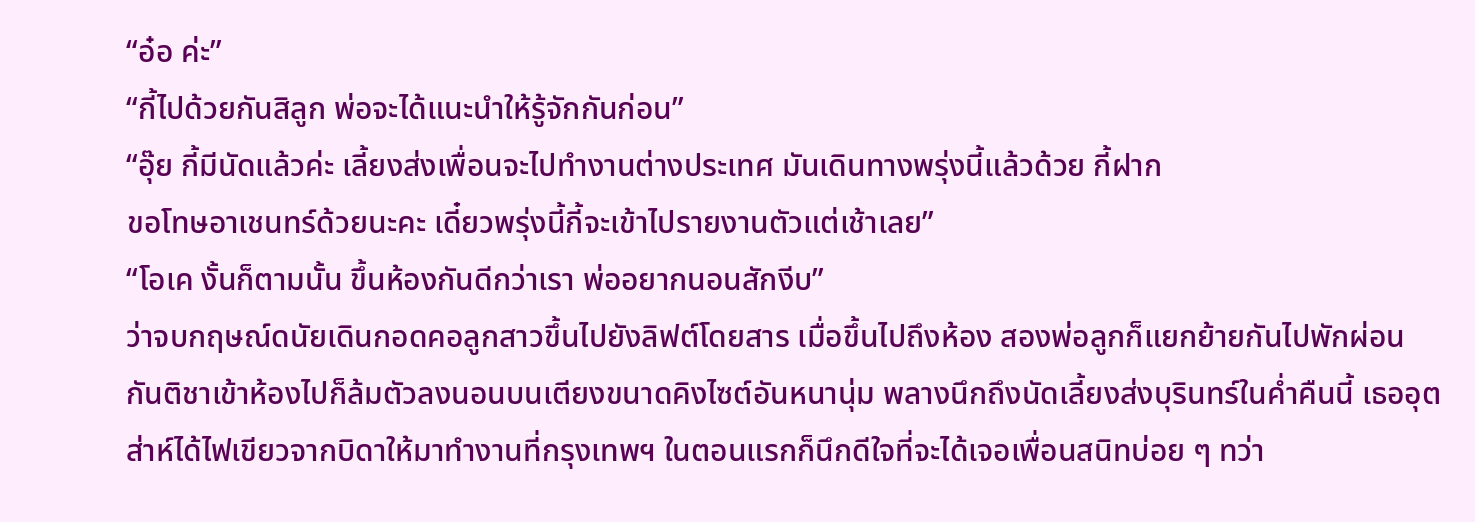“อ๋อ ค่ะ”
“กี้ไปด้วยกันสิลูก พ่อจะได้แนะนำให้รู้จักกันก่อน”
“อุ๊ย กี้มีนัดแล้วค่ะ เลี้ยงส่งเพื่อนจะไปทำงานต่างประเทศ มันเดินทางพรุ่งนี้แล้วด้วย กี้ฝาก
ขอโทษอาเชนทร์ด้วยนะคะ เดี๋ยวพรุ่งนี้กี้จะเข้าไปรายงานตัวแต่เช้าเลย”
“โอเค งั้นก็ตามนั้น ขึ้นห้องกันดีกว่าเรา พ่ออยากนอนสักงีบ”
ว่าจบกฤษณ์ดนัยเดินกอดคอลูกสาวขึ้นไปยังลิฟต์โดยสาร เมื่อขึ้นไปถึงห้อง สองพ่อลูกก็แยกย้ายกันไปพักผ่อน
กันติชาเข้าห้องไปก็ล้มตัวลงนอนบนเตียงขนาดคิงไซต์อันหนานุ่ม พลางนึกถึงนัดเลี้ยงส่งบุรินทร์ในค่ำคืนนี้ เธออุตส่าห์ได้ไฟเขียวจากบิดาให้มาทำงานที่กรุงเทพฯ ในตอนแรกก็นึกดีใจที่จะได้เจอเพื่อนสนิทบ่อย ๆ ทว่า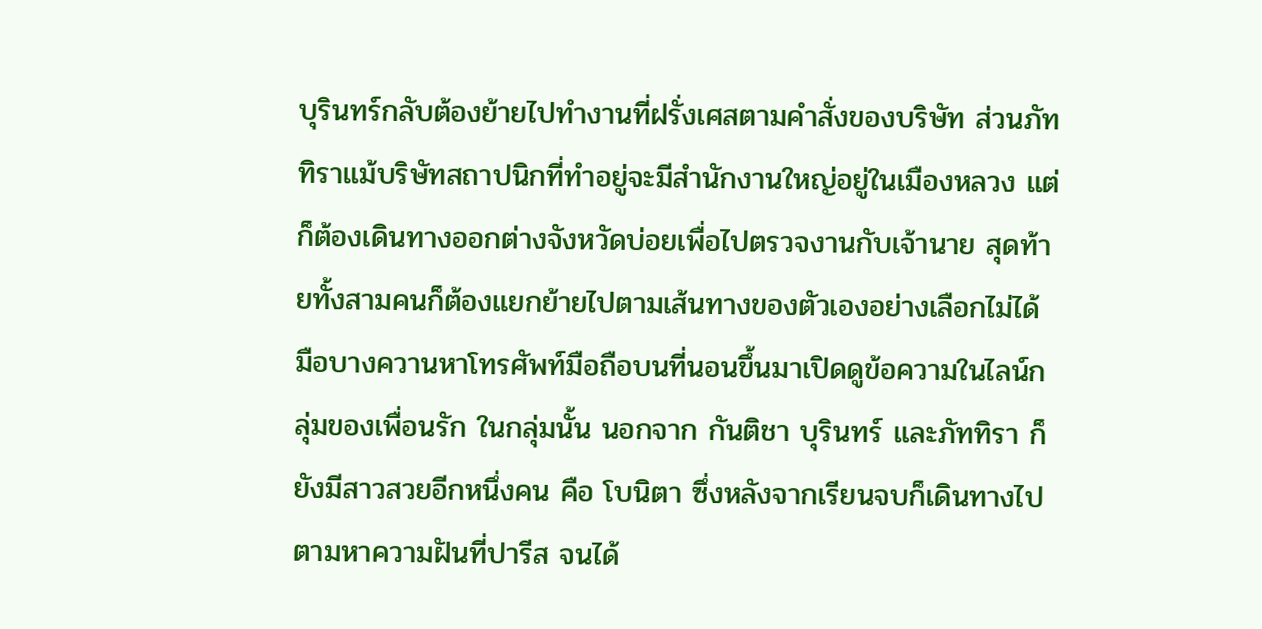บุรินทร์กลับต้องย้ายไปทำงานที่ฝรั่งเศสตามคำสั่งของบริษัท ส่วนภัททิราแม้บริษัทสถาปนิกที่ทำอยู่จะมีสำนักงานใหญ่อยู่ในเมืองหลวง แต่ก็ต้องเดินทางออกต่างจังหวัดบ่อยเพื่อไปตรวจงานกับเจ้านาย สุดท้ายทั้งสามคนก็ต้องแยกย้ายไปตามเส้นทางของตัวเองอย่างเลือกไม่ได้
มือบางควานหาโทรศัพท์มือถือบนที่นอนขึ้นมาเปิดดูข้อความในไลน์กลุ่มของเพื่อนรัก ในกลุ่มนั้น นอกจาก กันติชา บุรินทร์ และภัททิรา ก็ยังมีสาวสวยอีกหนึ่งคน คือ โบนิตา ซึ่งหลังจากเรียนจบก็เดินทางไปตามหาความฝันที่ปารีส จนได้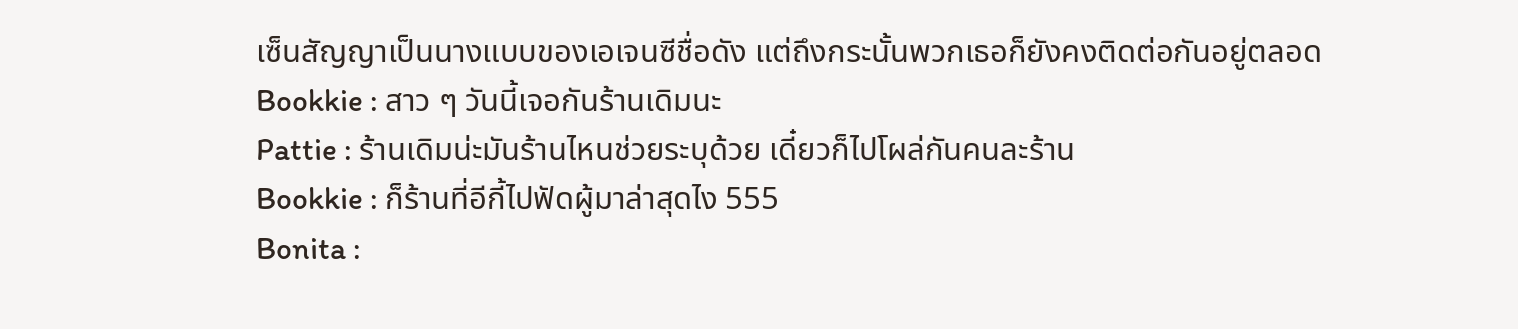เซ็นสัญญาเป็นนางแบบของเอเจนซีชื่อดัง แต่ถึงกระนั้นพวกเธอก็ยังคงติดต่อกันอยู่ตลอด
Bookkie : สาว ๆ วันนี้เจอกันร้านเดิมนะ
Pattie : ร้านเดิมน่ะมันร้านไหนช่วยระบุด้วย เดี๋ยวก็ไปโผล่กันคนละร้าน
Bookkie : ก็ร้านที่อีกี้ไปฟัดผู้มาล่าสุดไง 555
Bonita :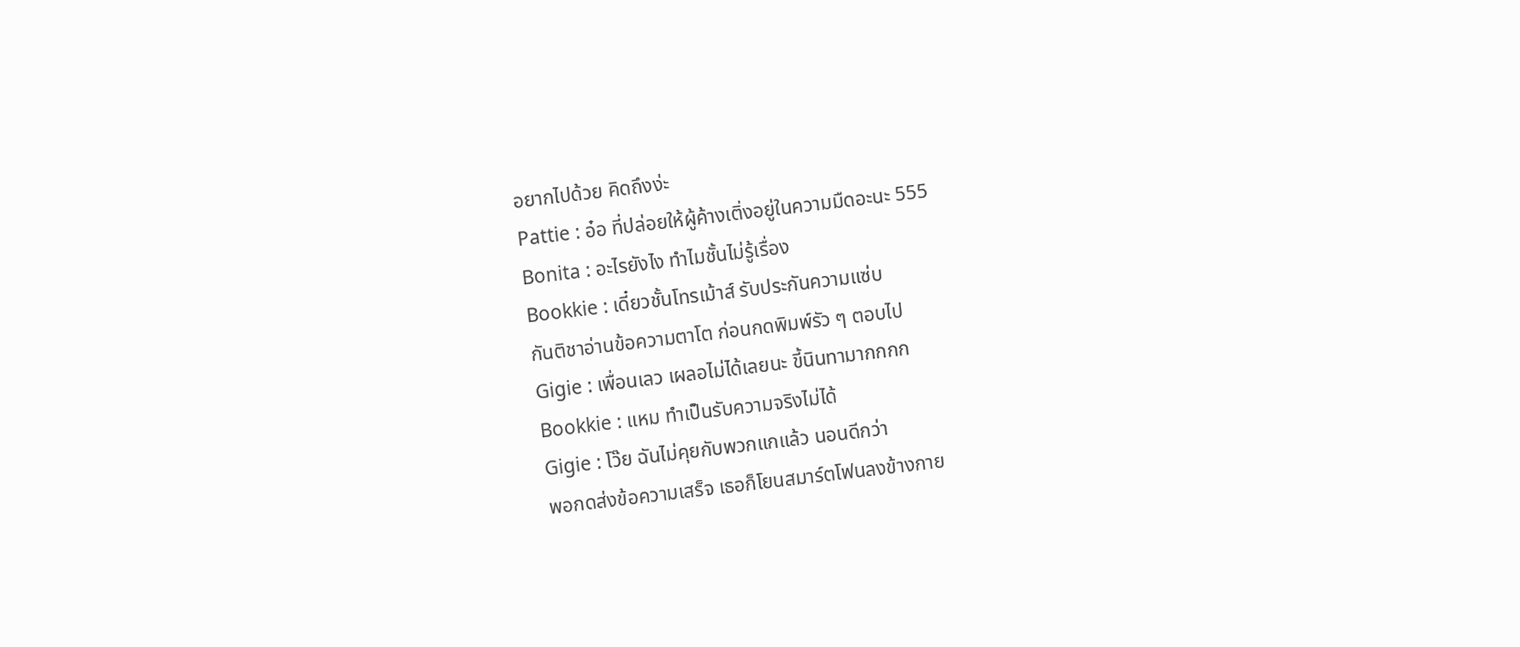อยากไปด้วย คิดถึงง่ะ
Pattie : อ๋อ ที่ปล่อยให้ผู้ค้างเติ่งอยู่ในความมืดอะนะ 555
Bonita : อะไรยังไง ทำไมชั้นไม่รู้เรื่อง
Bookkie : เดี๋ยวชั้นโทรเม้าส์ รับประกันความแซ่บ
กันติชาอ่านข้อความตาโต ก่อนกดพิมพ์รัว ๆ ตอบไป
Gigie : เพื่อนเลว เผลอไม่ได้เลยนะ ขี้นินทามากกกก
Bookkie : แหม ทำเป็นรับความจริงไม่ได้
Gigie : โว๊ย ฉันไม่คุยกับพวกแกแล้ว นอนดีกว่า
พอกดส่งข้อความเสร็จ เธอก็โยนสมาร์ตโฟนลงข้างกาย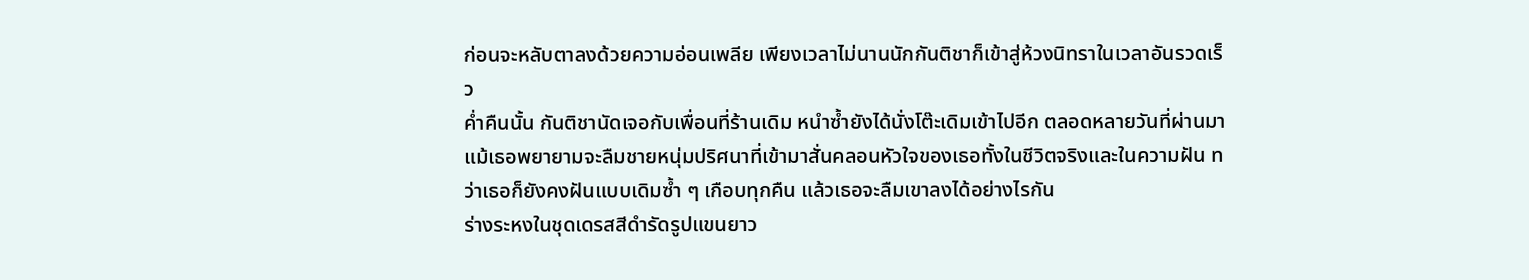ก่อนจะหลับตาลงด้วยความอ่อนเพลีย เพียงเวลาไม่นานนักกันติชาก็เข้าสู่ห้วงนิทราในเวลาอันรวดเร็ว
ค่ำคืนนั้น กันติชานัดเจอกับเพื่อนที่ร้านเดิม หนำซ้ำยังได้นั่งโต๊ะเดิมเข้าไปอีก ตลอดหลายวันที่ผ่านมาแม้เธอพยายามจะลืมชายหนุ่มปริศนาที่เข้ามาสั่นคลอนหัวใจของเธอทั้งในชีวิตจริงและในความฝัน ทว่าเธอก็ยังคงฝันแบบเดิมซ้ำ ๆ เกือบทุกคืน แล้วเธอจะลืมเขาลงได้อย่างไรกัน
ร่างระหงในชุดเดรสสีดำรัดรูปแขนยาว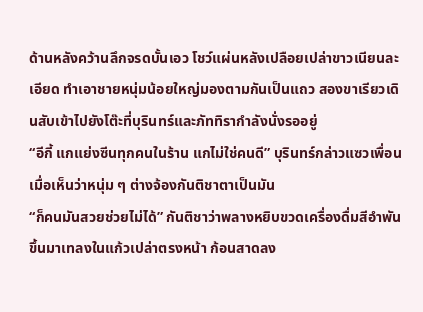ด้านหลังคว้านลึกจรดบั้นเอว โชว์แผ่นหลังเปลือยเปล่าขาวเนียนละเอียด ทำเอาชายหนุ่มน้อยใหญ่มองตามกันเป็นแถว สองขาเรียวเดินสับเข้าไปยังโต๊ะที่บุรินทร์และภัททิรากำลังนั่งรออยู่
“อีกี้ แกแย่งซีนทุกคนในร้าน แกไม่ใช่คนดี” บุรินทร์กล่าวแซวเพื่อนเมื่อเห็นว่าหนุ่ม ๆ ต่างจ้องกันติชาตาเป็นมัน
“ก็คนมันสวยช่วยไม่ได้” กันติชาว่าพลางหยิบขวดเครื่องดื่มสีอำพันขึ้นมาเทลงในแก้วเปล่าตรงหน้า ก้อนสาดลง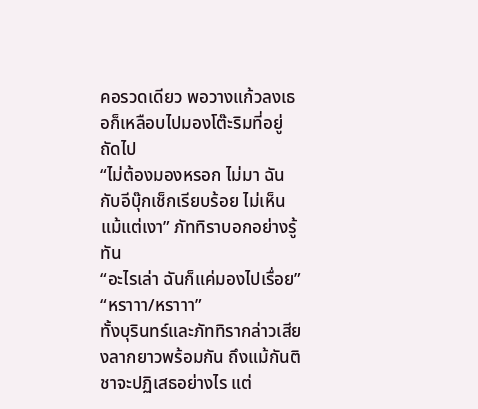คอรวดเดียว พอวางแก้วลงเธอก็เหลือบไปมองโต๊ะริมที่อยู่ถัดไป
“ไม่ต้องมองหรอก ไม่มา ฉันกับอีบุ๊กเช็กเรียบร้อย ไม่เห็นแม้แต่เงา” ภัททิราบอกอย่างรู้ทัน
“อะไรเล่า ฉันก็แค่มองไปเรื่อย”
“หราาา/หราาา”
ทั้งบุรินทร์และภัททิรากล่าวเสียงลากยาวพร้อมกัน ถึงแม้กันติชาจะปฏิเสธอย่างไร แต่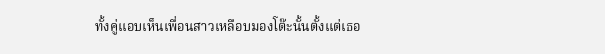ทั้งคู่แอบเห็นเพื่อนสาวเหลือบมองโต๊ะนั้นตั้งแต่เธอ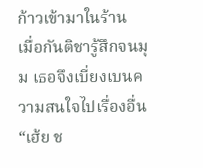ก้าวเข้ามาในร้าน
เมื่อกันติชารู้สึกจนมุม เธอจึงเบี่ยงเบนความสนใจไปเรื่องอื่น
“เฮ้ย ช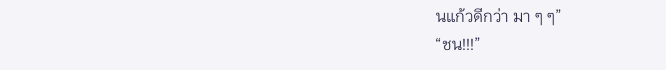นแก้วดีกว่า มา ๆ ๆ”
“ชน!!!”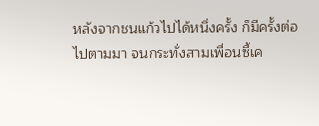หลังจากชนแก้วไปได้หนึ่งครั้ง ก็มีครั้งต่อไปตามมา จนกระทั่งสามเพื่อนซี้เค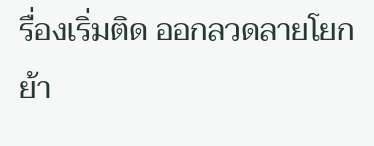รื่องเริ่มติด ออกลวดลายโยกย้า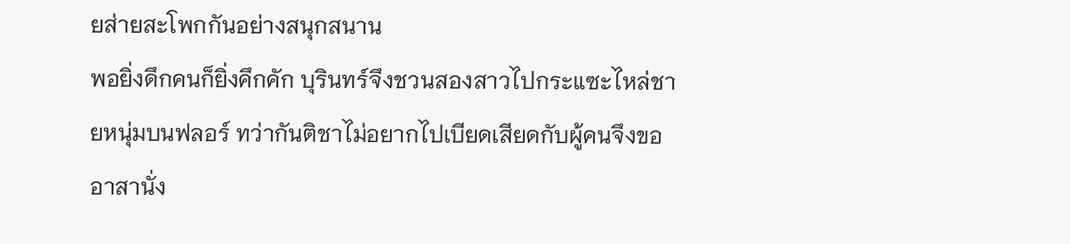ยส่ายสะโพกกันอย่างสนุกสนาน
พอยิ่งดึกคนก็ยิ่งคึกคัก บุรินทร์จึงชวนสองสาวไปกระแซะไหล่ชายหนุ่มบนฟลอร์ ทว่ากันติชาไม่อยากไปเบียดเสียดกับผู้คนจึงขออาสานั่ง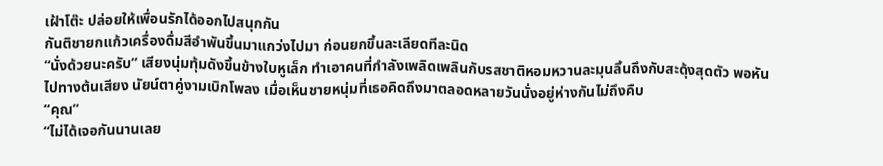เฝ้าโต๊ะ ปล่อยให้เพื่อนรักได้ออกไปสนุกกัน
กันติชายกแก้วเครื่องดื่มสีอำพันขึ้นมาแกว่งไปมา ก่อนยกขึ้นละเลียดทีละนิด
“นั่งด้วยนะครับ” เสียงนุ่มทุ้มดังขึ้นข้างใบหูเล็ก ทำเอาคนที่กำลังเพลิดเพลินกับรสชาติหอมหวานละมุนลิ้นถึงกับสะดุ้งสุดตัว พอหันไปทางต้นเสียง นัยน์ตาคู่งามเบิกโพลง เมื่อเห็นชายหนุ่มที่เธอคิดถึงมาตลอดหลายวันนั่งอยู่ห่างกันไม่ถึงคืบ
“คุณ”
“ไม่ได้เจอกันนานเลย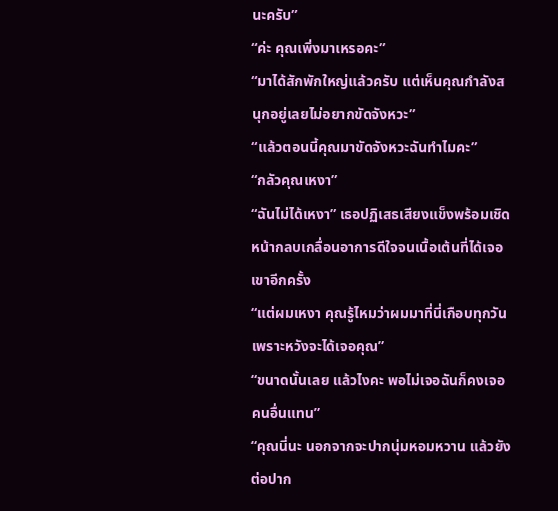นะครับ”
“ค่ะ คุณเพิ่งมาเหรอคะ”
“มาได้สักพักใหญ่แล้วครับ แต่เห็นคุณกำลังสนุกอยู่เลยไม่อยากขัดจังหวะ”
“แล้วตอนนี้คุณมาขัดจังหวะฉันทำไมคะ”
“กลัวคุณเหงา”
“ฉันไม่ได้เหงา” เธอปฏิเสธเสียงแข็งพร้อมเชิดหน้ากลบเกลื่อนอาการดีใจจนเนื้อเต้นที่ได้เจอเขาอีกครั้ง
“แต่ผมเหงา คุณรู้ไหมว่าผมมาที่นี่เกือบทุกวันเพราะหวังจะได้เจอคุณ”
“ขนาดนั้นเลย แล้วไงคะ พอไม่เจอฉันก็คงเจอคนอื่นแทน”
“คุณนี่นะ นอกจากจะปากนุ่มหอมหวาน แล้วยังต่อปาก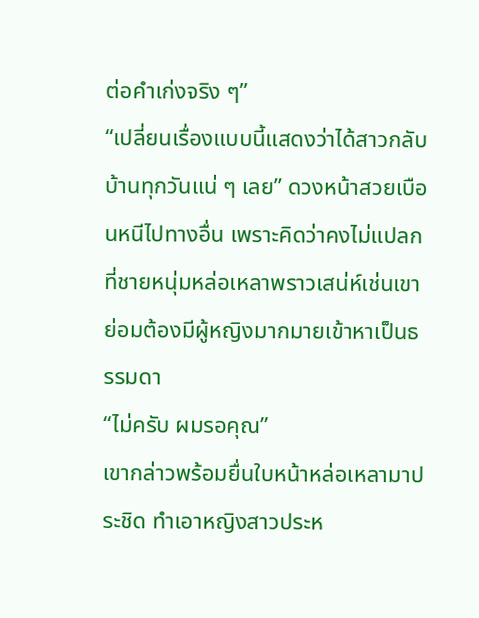ต่อคำเก่งจริง ๆ”
“เปลี่ยนเรื่องแบบนี้แสดงว่าได้สาวกลับบ้านทุกวันแน่ ๆ เลย” ดวงหน้าสวยเบือนหนีไปทางอื่น เพราะคิดว่าคงไม่แปลกที่ชายหนุ่มหล่อเหลาพราวเสน่ห์เช่นเขา ย่อมต้องมีผู้หญิงมากมายเข้าหาเป็นธรรมดา
“ไม่ครับ ผมรอคุณ”
เขากล่าวพร้อมยื่นใบหน้าหล่อเหลามาประชิด ทำเอาหญิงสาวประห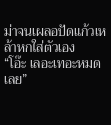ม่าจนเผลอปัดแก้วเหล้าหกใส่ตัวเอง
“โอ๊ะ เลอะเทอะหมดเลย”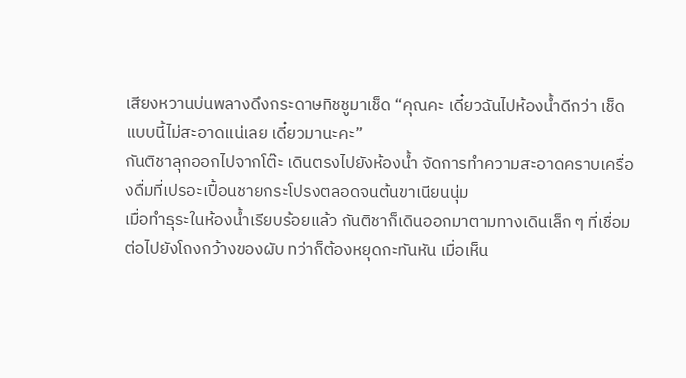เสียงหวานบ่นพลางดึงกระดาษทิชชูมาเช็ด “คุณคะ เดี๋ยวฉันไปห้องน้ำดีกว่า เช็ดแบบนี้ไม่สะอาดแน่เลย เดี๋ยวมานะคะ”
กันติชาลุกออกไปจากโต๊ะ เดินตรงไปยังห้องน้ำ จัดการทำความสะอาดคราบเครื่องดื่มที่เปรอะเปื้อนชายกระโปรงตลอดจนต้นขาเนียนนุ่ม
เมื่อทำธุระในห้องน้ำเรียบร้อยแล้ว กันติชาก็เดินออกมาตามทางเดินเล็ก ๆ ที่เชื่อมต่อไปยังโถงกว้างของผับ ทว่าก็ต้องหยุดกะทันหัน เมื่อเห็น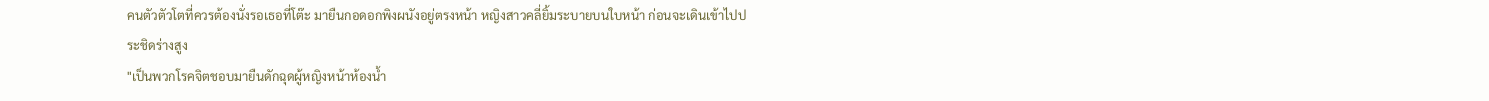คนตัวตัวโตที่ควรต้องนั่งรอเธอที่โต๊ะ มายืนกอดอกพิงผนังอยู่ตรงหน้า หญิงสาวคลี่ยิ้มระบายบนใบหน้า ก่อนจะเดินเข้าไปประชิดร่างสูง
"เป็นพวกโรคจิตชอบมายืนดักฉุดผู้หญิงหน้าห้องน้ำ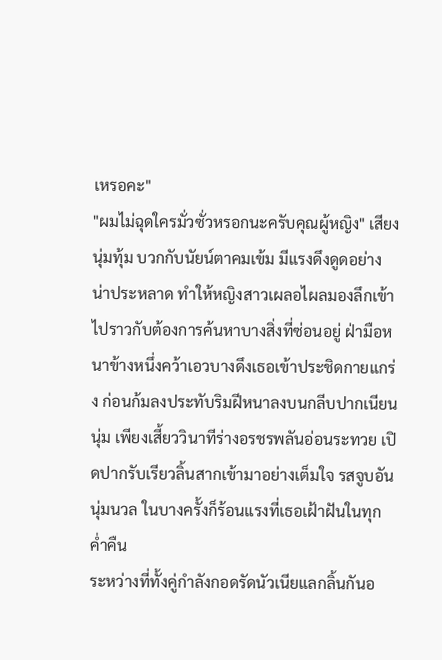เหรอคะ"
"ผมไม่ฉุดใครมั่วซั่วหรอกนะครับคุณผู้หญิง" เสียงนุ่มทุ้ม บวกกับนัยน์ตาคมเข้ม มีแรงดึงดูดอย่างน่าประหลาด ทำให้หญิงสาวเผลอไผลมองลึกเข้าไปราวกับต้องการค้นหาบางสิ่งที่ซ่อนอยู่ ฝ่ามือหนาข้างหนึ่งคว้าเอวบางดึงเธอเข้าประชิดกายแกร่ง ก่อนก้มลงประทับริมฝีหนาลงบนกลีบปากเนียนนุ่ม เพียงเสี้ยววินาทีร่างอรชรพลันอ่อนระทวย เปิดปากรับเรียวลิ้นสากเข้ามาอย่างเต็มใจ รสจูบอันนุ่มนวล ในบางครั้งก็ร้อนแรงที่เธอเฝ้าฝันในทุกค่ำคืน
ระหว่างที่ทั้งคู่กำลังกอดรัดนัวเนียแลกลิ้นกันอ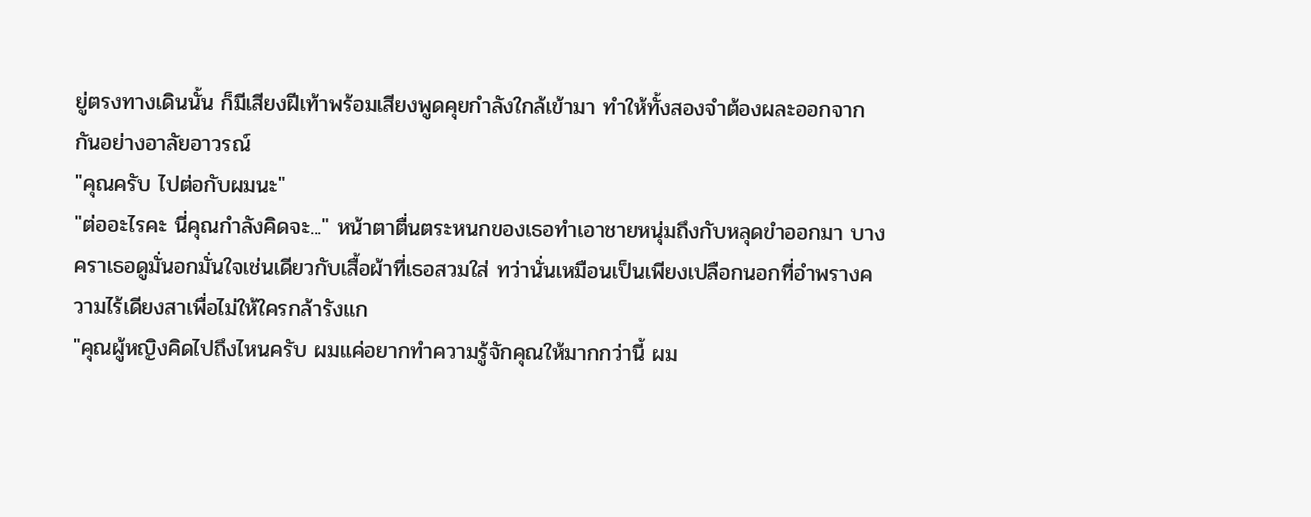ยู่ตรงทางเดินนั้น ก็มีเสียงฝีเท้าพร้อมเสียงพูดคุยกำลังใกล้เข้ามา ทำให้ทั้งสองจำต้องผละออกจากกันอย่างอาลัยอาวรณ์
"คุณครับ ไปต่อกับผมนะ"
"ต่ออะไรคะ นี่คุณกำลังคิดจะ..." หน้าตาตื่นตระหนกของเธอทำเอาชายหนุ่มถึงกับหลุดขำออกมา บางคราเธอดูมั่นอกมั่นใจเช่นเดียวกับเสื้อผ้าที่เธอสวมใส่ ทว่านั่นเหมือนเป็นเพียงเปลือกนอกที่อำพรางความไร้เดียงสาเพื่อไม่ให้ใครกล้ารังแก
"คุณผู้หญิงคิดไปถึงไหนครับ ผมแค่อยากทำความรู้จักคุณให้มากกว่านี้ ผม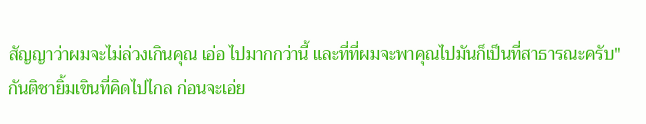สัญญาว่าผมจะไม่ล่วงเกินคุณ เอ่อ ไปมากกว่านี้ และที่ที่ผมจะพาคุณไปมันก็เป็นที่สาธารณะครับ"
กันติชายิ้มเขินที่คิดไปไกล ก่อนจะเอ่ย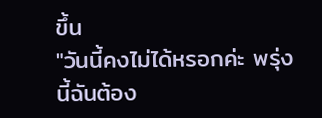ขึ้น
"วันนี้คงไม่ได้หรอกค่ะ พรุ่งนี้ฉันต้อง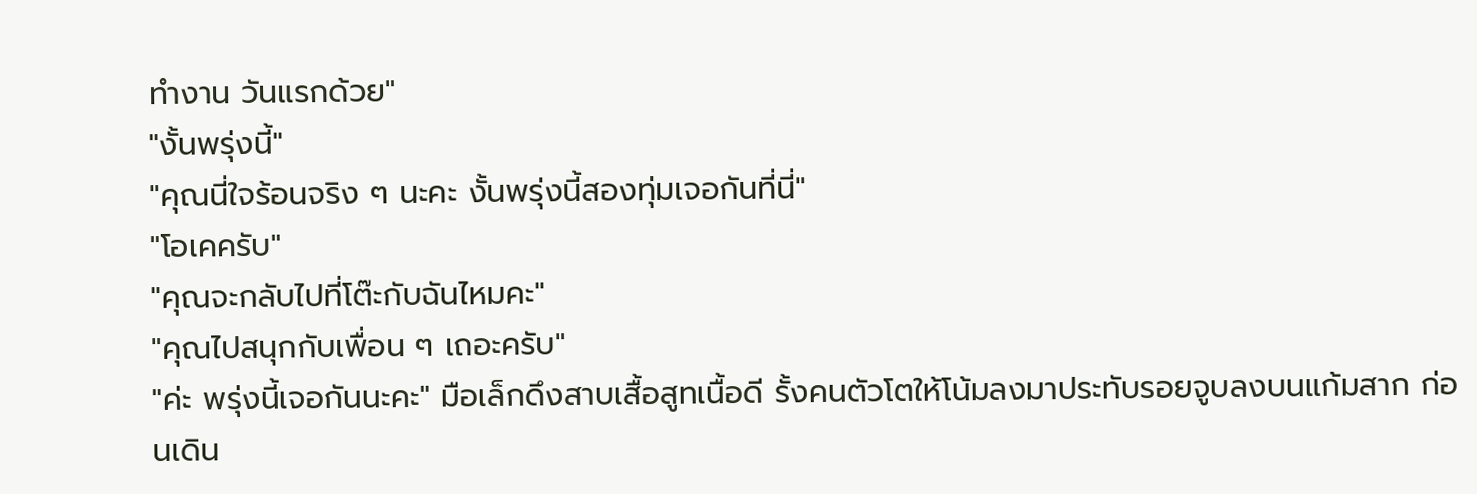ทำงาน วันแรกด้วย"
"งั้นพรุ่งนี้"
"คุณนี่ใจร้อนจริง ๆ นะคะ งั้นพรุ่งนี้สองทุ่มเจอกันที่นี่"
"โอเคครับ"
"คุณจะกลับไปที่โต๊ะกับฉันไหมคะ"
"คุณไปสนุกกับเพื่อน ๆ เถอะครับ"
"ค่ะ พรุ่งนี้เจอกันนะคะ" มือเล็กดึงสาบเสื้อสูทเนื้อดี รั้งคนตัวโตให้โน้มลงมาประทับรอยจูบลงบนแก้มสาก ก่อนเดิน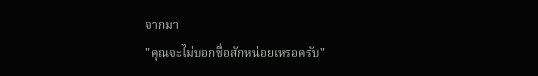จากมา
"คุณจะไม่บอกชื่อสักหน่อยเหรอครับ"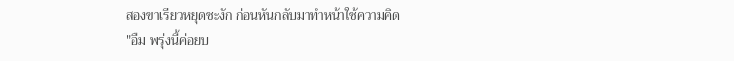สองขาเรียวหยุดชะงัก ก่อนหันกลับมาทำหน้าใช้ความคิด
"อืม พรุ่งนี้ค่อยบ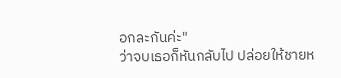อกละกันค่ะ"
ว่าจบเธอก็หันกลับไป ปล่อยให้ชายห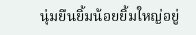นุ่มยืนยิ้มน้อยยิ้มใหญ่อยู่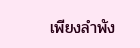เพียงลำพัง